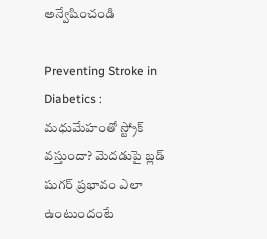అన్వేషించండి

Preventing Stroke in Diabetics : మధుమేహంతో స్ట్రోక్ వస్తుందా? మెదడుపై బ్లడ్ షుగర్ ప్రభావం ఎలా ఉంటుందంటే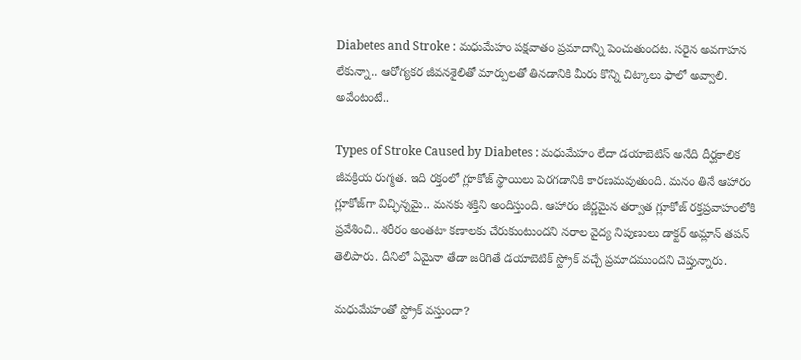Diabetes and Stroke : మధుమేహం పక్షవాతం ప్రమాదాన్ని పెంచుతుందట. సరైన అవగాహన లేకున్నా.. ఆరోగ్యకర జీవనశైలితో మార్పులతో తినడానికి మీరు కొన్ని చిట్కాలు ఫాలో అవ్వాలి. అవేంటంటే..

Types of Stroke Caused by Diabetes : మధుమేహం లేదా డయాబెటిస్ అనేది దీర్ఘకాలిక జీవక్రియ రుగ్మత. ఇది రక్తంలో గ్లూకోజ్ స్థాయిలు పెరగడానికి కారణమవుతుంది. మనం తినే ఆహారం గ్లూకోజ్‌గా విచ్ఛిన్నమై.. మనకు శక్తిని అందిస్తుంది. ఆహారం జీర్ణమైన తర్వాత గ్లూకోజ్ రక్తప్రవాహంలోకి ప్రవేశించి.. శరీరం అంతటా కణాలకు చేరుకుంటుందని నరాల వైద్య నిపుణులు డాక్టర్ అమ్లాన్ తపన్ తెలిపారు. దీనిలో ఏమైనా తేడా జరిగితే డయాబెటిక్ స్ట్రోక్ వచ్చే ప్రమాదముందని చెప్తున్నారు.

మధుమేహంతో స్ట్రోక్ వస్తుందా?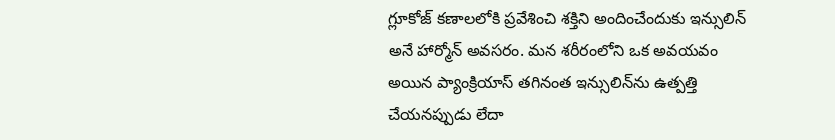గ్లూకోజ్ కణాలలోకి ప్రవేశించి శక్తిని అందించేందుకు ఇన్సులిన్ అనే హార్మోన్ అవసరం. మన శరీరంలోని ఒక అవయవం అయిన ప్యాంక్రియాస్ తగినంత ఇన్సులిన్‌ను ఉత్పత్తి చేయనప్పుడు లేదా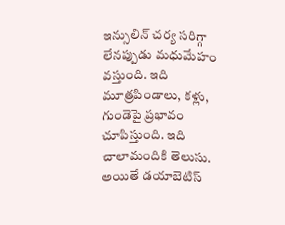ఇన్సులిన్ చర్య సరిగ్గా లేనప్పుడు మధుమేహం వస్తుంది. ఇది మూత్రపిండాలు, కళ్లు, గుండెపై ప్రభావం చూపిస్తుంది. ఇది చాలామందికి తెలుసు. అయితే డయాబెటిస్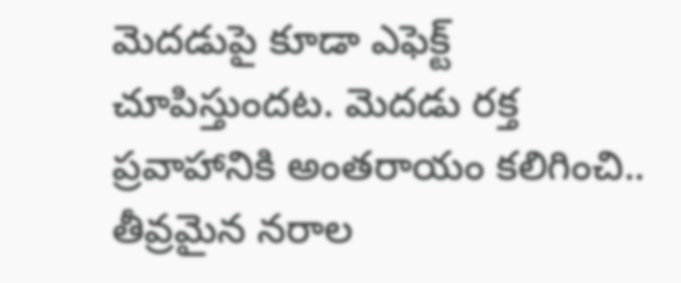మెదడుపై కూడా ఎఫెక్ట్ చూపిస్తుందట. మెదడు రక్త ప్రవాహానికి అంతరాయం కలిగించి.. తీవ్రమైన నరాల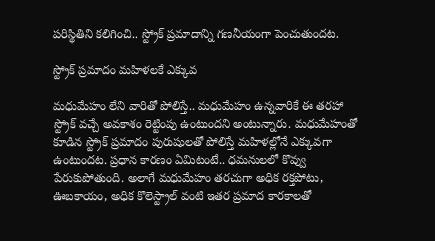పరిస్థితిని కలిగించి.. స్ట్రోక్ ప్రమాదాన్ని గణనీయంగా పెంచుతుందట.

స్ట్రోక్ ప్రమాదం మహిళలకే ఎక్కువ

మధుమేహం లేని వారితో పోలిస్తే.. మధుమేహం ఉన్నవారికే ఈ తరహా స్ట్రోక్ వచ్చే అవకాశం రెట్టింపు ఉంటుందని అంటున్నారు. మధుమేహంతో కూడిన స్ట్రోక్ ప్రమాదం పురుషులతో పోలిస్తే మహిళల్లోనే ఎక్కువగా ఉంటుందట. ప్రధాన కారణం ఏమిటంటే.. ధమనులలో కొవ్వు పేరుకుపోతుంది. అలాగే మధుమేహం తరచుగా అధిక రక్తపోటు, ఊబకాయం, అధిక కొలెస్ట్రాల్ వంటి ఇతర ప్రమాద కారకాలతో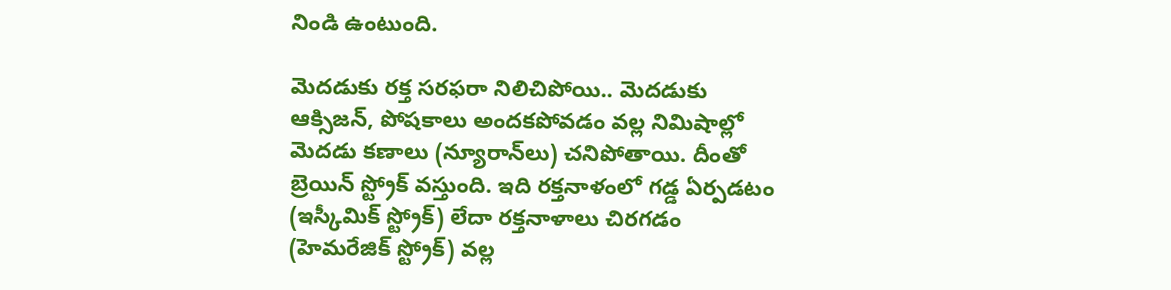నిండి ఉంటుంది.

మెదడుకు రక్త సరఫరా నిలిచిపోయి.. మెదడుకు ఆక్సిజన్, పోషకాలు అందకపోవడం వల్ల నిమిషాల్లో మెదడు కణాలు (న్యూరాన్‌లు) చనిపోతాయి. దీంతో బ్రెయిన్ స్ట్రోక్ వస్తుంది. ఇది రక్తనాళంలో గడ్డ ఏర్పడటం (ఇస్కీమిక్ స్ట్రోక్) లేదా రక్తనాళాలు చిరగడం (హెమరేజిక్ స్ట్రోక్) వల్ల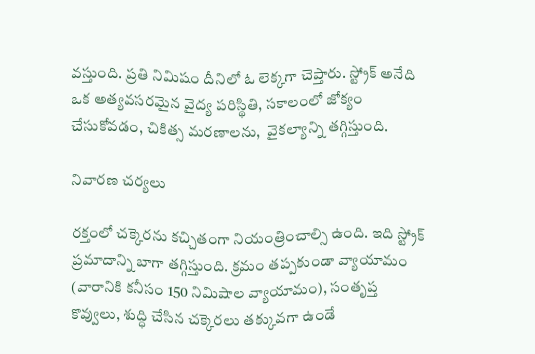వస్తుంది. ప్రతి నిమిషం దీనిలో ఓ లెక్కగా చెప్తారు. స్ట్రోక్ అనేది ఒక అత్యవసరమైన వైద్య పరిస్థితి, సకాలంలో జోక్యం చేసుకోవడం, చికిత్స మరణాలను,  వైకల్యాన్ని తగ్గిస్తుంది.

నివారణ చర్యలు

రక్తంలో చక్కెరను కచ్చితంగా నియంత్రించాల్సి ఉంది. ఇది స్ట్రోక్ ప్రమాదాన్ని బాగా తగ్గిస్తుంది. క్రమం తప్పకుండా వ్యాయామం (వారానికి కనీసం 150 నిమిషాల వ్యాయామం), సంతృప్త కొవ్వులు, శుద్ధి చేసిన చక్కెరలు తక్కువగా ఉండే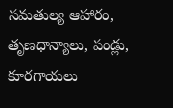సమతుల్య ఆహారం, తృణధాన్యాలు, పండ్లు, కూరగాయలు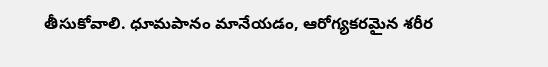తీసుకోవాలి. ధూమపానం మానేయడం, ఆరోగ్యకరమైన శరీర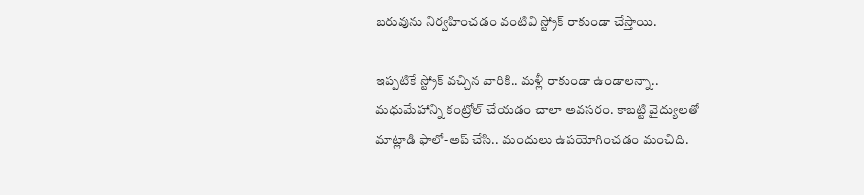బరువును నిర్వహించడం వంటివి స్ట్రోక్ రాకుండా చేస్తాయి.

ఇప్పటికే స్ట్రోక్ వచ్చిన వారికి.. మళ్లీ రాకుండా ఉండాలన్నా.. మధుమేహాన్ని కంట్రోల్ చేయడం చాలా అవసరం. కాబట్టి వైద్యులతో మాట్లాడి ఫాలో-అప్ చేసి.. మందులు ఉపయోగించడం మంచిది.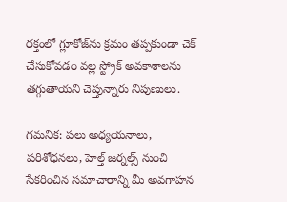రక్తంలో గ్లూకోజ్‌ను క్రమం తప్పకుండా చెక్ చేసుకోవడం వల్ల స్ట్రోక్ అవకాశాలను తగ్గుతాయని చెప్తున్నారు నిపుణులు.

గమనిక: పలు అధ్యయనాలు, పరిశోధనలు, హెల్త్ జర్నల్స్ నుంచి సేకరించిన సమాచారాన్ని మీ అవగాహన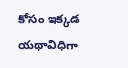కోసం ఇక్కడ యథావిధిగా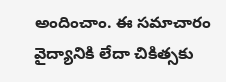అందించాం. ఈ సమాచారం వైద్యానికి లేదా చికిత్సకు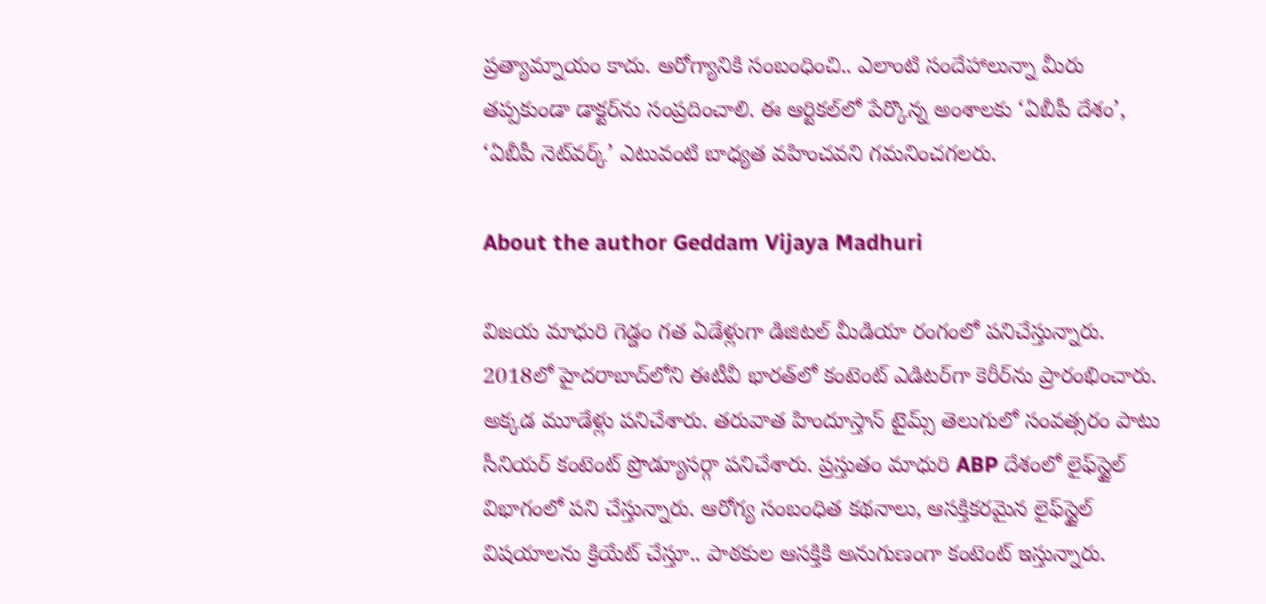ప్రత్యామ్నాయం కాదు. ఆరోగ్యానికి సంబంధించి.. ఎలాంటి సందేహాలున్నా మీరు తప్పకుండా డాక్టర్‌ను సంప్రదించాలి. ఈ ఆర్టికల్‌లో పేర్కొన్న అంశాలకు ‘ఏబీపీ దేశం’, ‘ఏబీపీ నెట్‌వర్క్’ ఎటువంటి బాధ్యత వహించవని గమనించగలరు.

About the author Geddam Vijaya Madhuri

విజయ మాధురి గెడ్డం గత ఏడేళ్లుగా డిజిటల్ మీడియా రంగంలో పనిచేస్తున్నారు. 2018లో హైదరాబాద్‌లోని ఈటీవీ భారత్‌లో కంటెంట్ ఎడిటర్‌గా కెరీర్‌ను ప్రారంభించారు. అక్కడ మూడేళ్లు పనిచేశారు. తరువాత హిందూస్తాన్ టైమ్స్ తెలుగు‌లో సంవత్సరం పాటు సీనియర్ కంటెంట్ ప్రొడ్యూసర్గా పనిచేశారు. ప్రస్తుతం మాధురి ABP దేశంలో లైఫ్‌స్టైల్ విభాగంలో పని చేస్తున్నారు. ఆరోగ్య సంబంధిత కథనాలు, ఆసక్తికరమైన లైఫ్‌స్టైల్ విషయాలను క్రియేట్ చేస్తూ.. పాఠకుల ఆసక్తికి అనుగుణంగా కంటెంట్ ఇస్తున్నారు.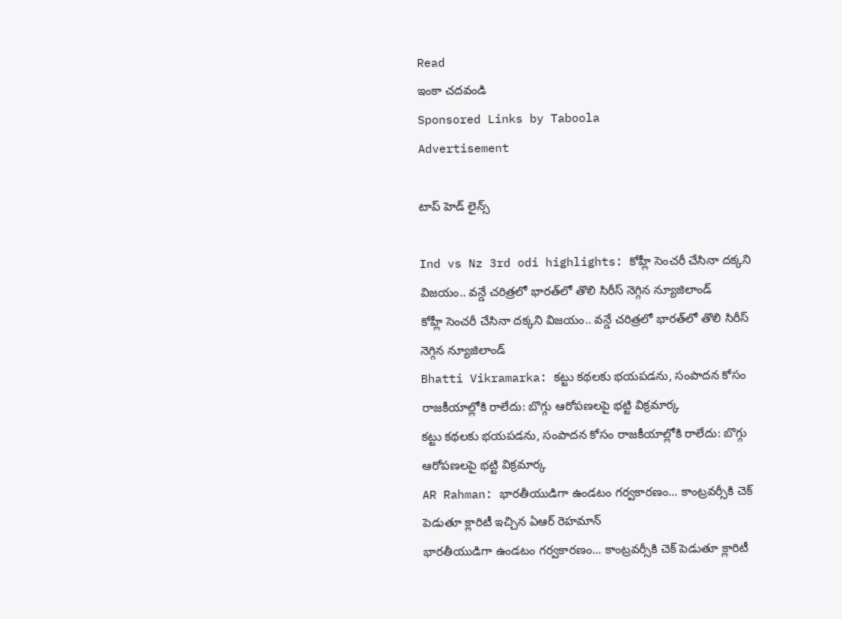Read
ఇంకా చదవండి
Sponsored Links by Taboola
Advertisement

టాప్ హెడ్ లైన్స్

Ind vs Nz 3rd odi highlights: కోహ్లీ సెంచరీ చేసినా దక్కని విజయం.. వన్డే చరిత్రలో భారత్‌లో తొలి సిరీస్ నెగ్గిన న్యూజిలాండ్
కోహ్లీ సెంచరీ చేసినా దక్కని విజయం.. వన్డే చరిత్రలో భారత్‌లో తొలి సిరీస్ నెగ్గిన న్యూజిలాండ్
Bhatti Vikramarka: కట్టు కథలకు భయపడను, సంపాదన కోసం రాజకీయాల్లోకి రాలేదు: బొగ్గు ఆరోపణలపై భట్టి విక్రమార్క
కట్టు కథలకు భయపడను, సంపాదన కోసం రాజకీయాల్లోకి రాలేదు: బొగ్గు ఆరోపణలపై భట్టి విక్రమార్క
AR Rahman: భారతీయుడిగా ఉండటం గర్వకారణం... కాంట్రవర్సీకి చెక్ పెడుతూ క్లారిటీ ఇచ్చిన ఏఆర్ రెహమాన్
భారతీయుడిగా ఉండటం గర్వకారణం... కాంట్రవర్సీకి చెక్ పెడుతూ క్లారిటీ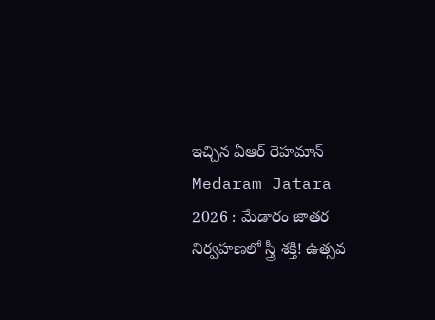ఇచ్చిన ఏఆర్ రెహమాన్
Medaram Jatara 2026 : మేడారం జాతర నిర్వహణలో స్త్రీ శక్తి! ఉత్సవ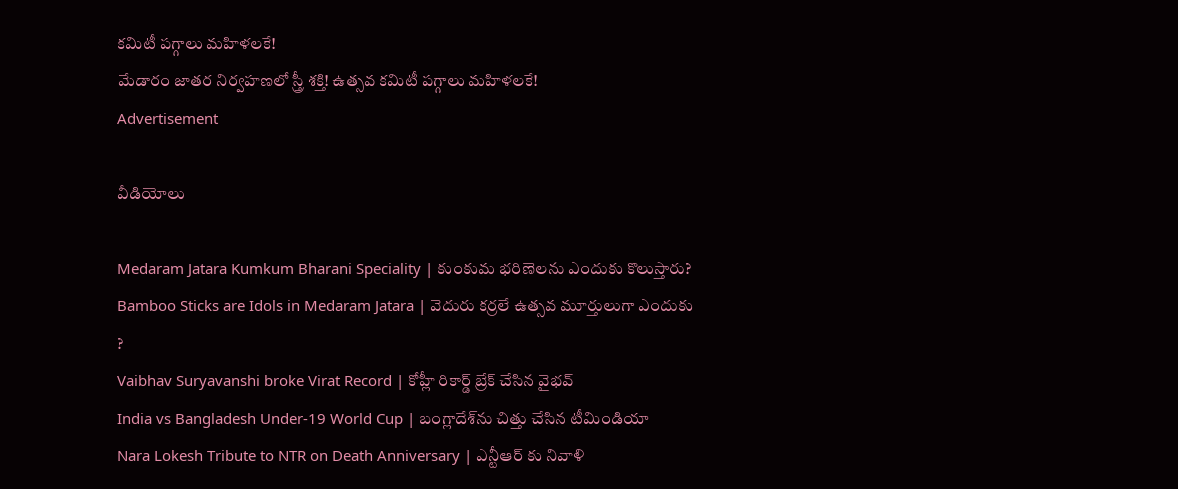కమిటీ పగ్గాలు మహిళలకే!
మేడారం జాతర నిర్వహణలో స్త్రీ శక్తి! ఉత్సవ కమిటీ పగ్గాలు మహిళలకే!
Advertisement

వీడియోలు

Medaram Jatara Kumkum Bharani Speciality | కుంకుమ భరిణెలను ఎందుకు కొలుస్తారు?
Bamboo Sticks are Idols in Medaram Jatara | వెదురు కర్రలే ఉత్సవ మూర్తులుగా ఎందుకు ?
Vaibhav Suryavanshi broke Virat Record | కోహ్లీ రికార్డ్ బ్రేక్ చేసిన వైభవ్
India vs Bangladesh Under-19 World Cup | బంగ్లాదేశ్‌ను చిత్తు చేసిన టీమిండియా
Nara Lokesh Tribute to NTR on Death Anniversary | ఎన్టీఆర్ కు నివాళి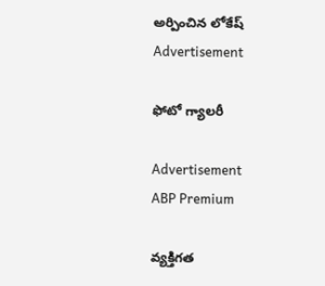అర్పించిన లోకేష్
Advertisement

ఫోటో గ్యాలరీ

Advertisement
ABP Premium

వ్యక్తిగత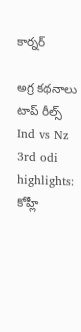కార్నర్

అగ్ర కథనాలు
టాప్ రీల్స్
Ind vs Nz 3rd odi highlights: కోహ్లీ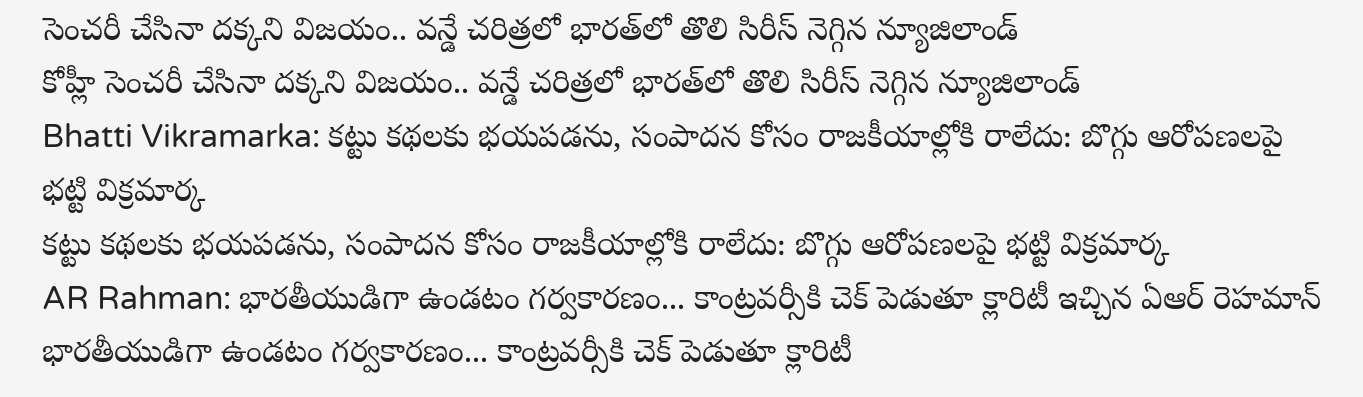సెంచరీ చేసినా దక్కని విజయం.. వన్డే చరిత్రలో భారత్‌లో తొలి సిరీస్ నెగ్గిన న్యూజిలాండ్
కోహ్లీ సెంచరీ చేసినా దక్కని విజయం.. వన్డే చరిత్రలో భారత్‌లో తొలి సిరీస్ నెగ్గిన న్యూజిలాండ్
Bhatti Vikramarka: కట్టు కథలకు భయపడను, సంపాదన కోసం రాజకీయాల్లోకి రాలేదు: బొగ్గు ఆరోపణలపై భట్టి విక్రమార్క
కట్టు కథలకు భయపడను, సంపాదన కోసం రాజకీయాల్లోకి రాలేదు: బొగ్గు ఆరోపణలపై భట్టి విక్రమార్క
AR Rahman: భారతీయుడిగా ఉండటం గర్వకారణం... కాంట్రవర్సీకి చెక్ పెడుతూ క్లారిటీ ఇచ్చిన ఏఆర్ రెహమాన్
భారతీయుడిగా ఉండటం గర్వకారణం... కాంట్రవర్సీకి చెక్ పెడుతూ క్లారిటీ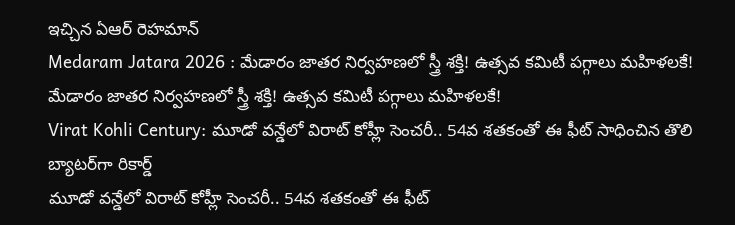ఇచ్చిన ఏఆర్ రెహమాన్
Medaram Jatara 2026 : మేడారం జాతర నిర్వహణలో స్త్రీ శక్తి! ఉత్సవ కమిటీ పగ్గాలు మహిళలకే!
మేడారం జాతర నిర్వహణలో స్త్రీ శక్తి! ఉత్సవ కమిటీ పగ్గాలు మహిళలకే!
Virat Kohli Century: మూడో వన్డేలో విరాట్ కోహ్లీ సెంచరీ.. 54వ శతకంతో ఈ ఫీట్ సాధించిన తొలి బ్యాటర్‌గా రికార్డ్
మూడో వన్డేలో విరాట్ కోహ్లీ సెంచరీ.. 54వ శతకంతో ఈ ఫీట్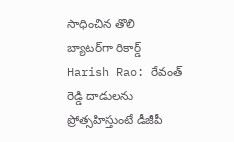సాధించిన తొలి బ్యాటర్‌గా రికార్డ్
Harish Rao: రేవంత్ రెడ్డి దాడులను ప్రోత్సహిస్తుంటే డీజీపీ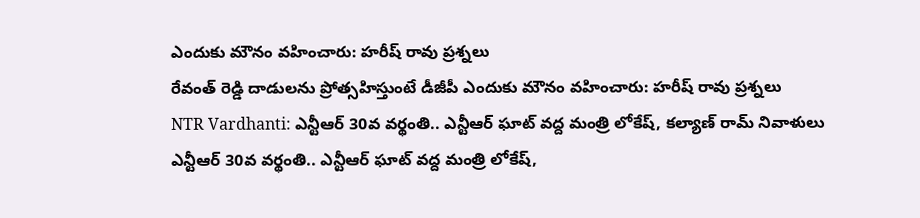ఎందుకు మౌనం వహించారు: హరీష్ రావు ప్రశ్నలు
రేవంత్ రెడ్డి దాడులను ప్రోత్సహిస్తుంటే డీజీపీ ఎందుకు మౌనం వహించారు: హరీష్ రావు ప్రశ్నలు
NTR Vardhanti: ఎన్టీఆర్ 30వ వర్థంతి.. ఎన్టీఆర్ ఘాట్ వద్ద మంత్రి లోకేష్, కల్యాణ్ రామ్ నివాళులు
ఎన్టీఆర్ 30వ వర్థంతి.. ఎన్టీఆర్ ఘాట్ వద్ద మంత్రి లోకేష్,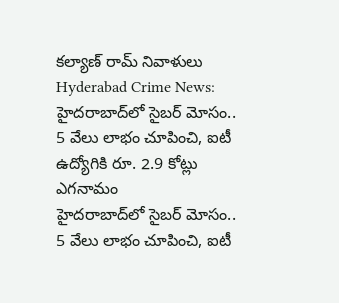కల్యాణ్ రామ్ నివాళులు
Hyderabad Crime News: హైదరాబాద్‌లో సైబర్ మోసం.. 5 వేలు లాభం చూపించి, ఐటీ ఉద్యోగికి రూ. 2.9 కోట్లు ఎగనామం
హైదరాబాద్‌లో సైబర్ మోసం.. 5 వేలు లాభం చూపించి, ఐటీ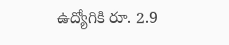ఉద్యోగికి రూ. 2.9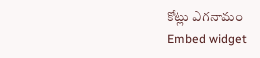కోట్లు ఎగనామం
Embed widget